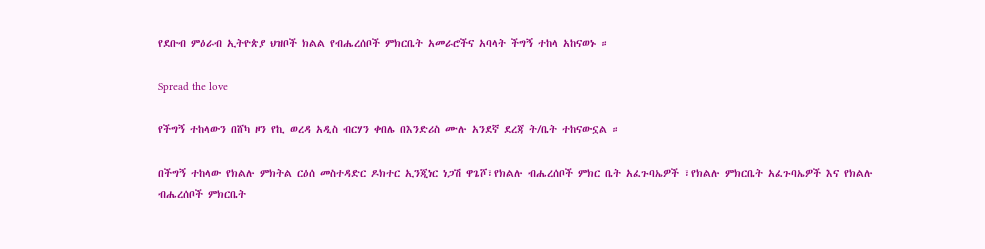የደቡብ ምዕራብ ኢትዮጵያ ህዝቦች ክልል የብሔረሰቦች ምክርቤት አመራሮችና አባላት ችግኝ ተከላ አከናወኑ ።

Spread the love

የችግኝ ተከላውን በሸካ ዞን የኪ ወረዳ አዲስ ብርሃን ቀበሌ በእንድሪስ ሙሉ አንደኛ ደረጃ ት/ቤት ተከናውኗል ።

በችግኝ ተከላው የክልሉ ምክትል ርዕሰ መስተዳድር ዶክተር ኢንጂነር ነጋሽ ዋጌሾ፣የክልሉ ብሔረሰቦች ምክር ቤት አፈጉባኤዎች ፣የክልሉ ምክርቤት አፈጉባኤዎች እና የክልሉ ብሔረሰቦች ምክርቤት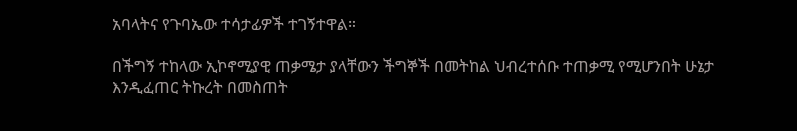አባላትና የጉባኤው ተሳታፊዎች ተገኝተዋል።

በችግኝ ተከላው ኢኮኖሚያዊ ጠቃሜታ ያላቸውን ችግኞች በመትከል ህብረተሰቡ ተጠቃሚ የሚሆንበት ሁኔታ እንዲፈጠር ትኩረት በመስጠት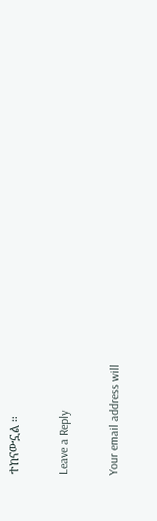ተከናውኗል ።

Leave a Reply

Your email address will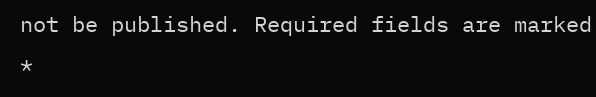not be published. Required fields are marked *